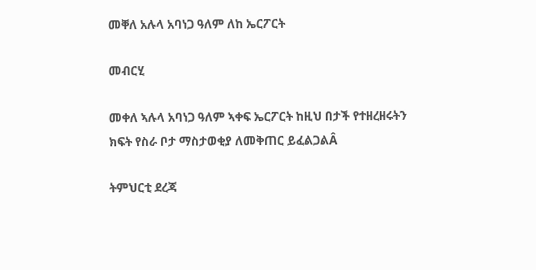መቐለ አሉላ አባነጋ ዓለም ለከ ኤርፖርት

መብርሂ

መቀለ ኣሉላ አባነጋ ዓለም ኣቀፍ ኤርፖርት ከዚህ በታች የተዘረዘሩትን ክፍት የስራ ቦታ ማስታወቂያ ለመቅጠር ይፈልጋልÂ

ትምህርቲ ደረጃ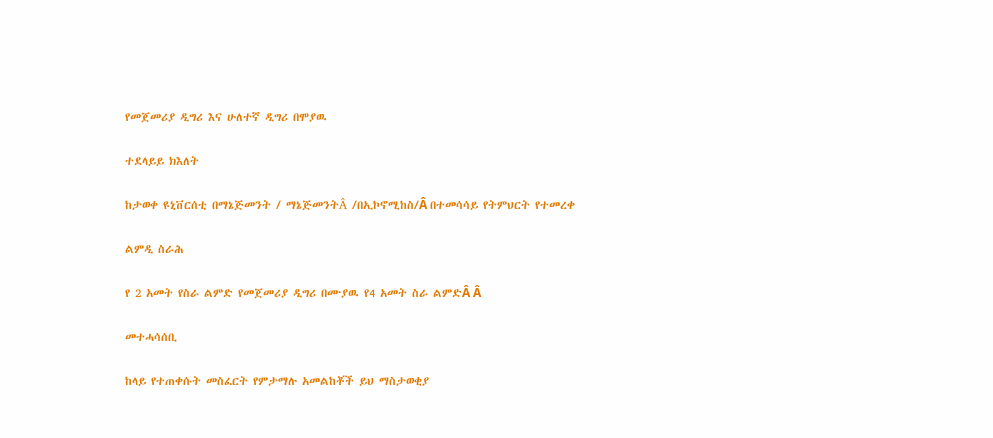የመጀመሪያ ዲግሪ እና ሁለተኛ ዲግሪ በሞያዉ

ተደላይይ ክእለት

ከታወቀ ዩኒቨርሰቲ በማኔጅመንት / ማኔጅመንትÂ /በኢኮኖሚከስ/Â በተመሳሳይ የትምህርት የተመረቀ

ልምዲ ስራሕ

የ 2 አመት የስራ ልምድ የመጀመሪያ ዲግሪ በሙያዉ የ4 አመት ስራ ልምድÂ Â

መተሓሳሰቢ

ከላይ የተጠቀሱት መስፈርት የምታማሉ አመልከቾች ይህ ማስታወቂያ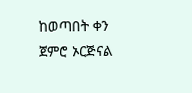ከወጣበት ቀን ጀምሮ ኦርጅናል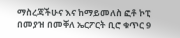ማስረጃችሁና እና ከማይመለስ ፎቶ ኮፒ በመያዝ በመቐለ ኤርፖርት ቢሮ ቁጥር 9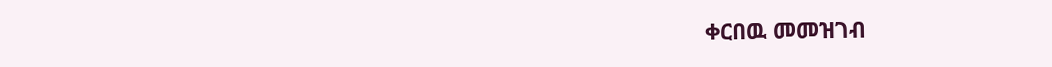ቀርበዉ መመዝገብ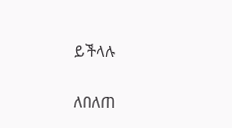ይችላሉ

ለበለጠ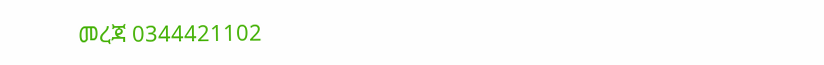መረጃ 0344421102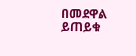በመደዋል ይጠይቁ